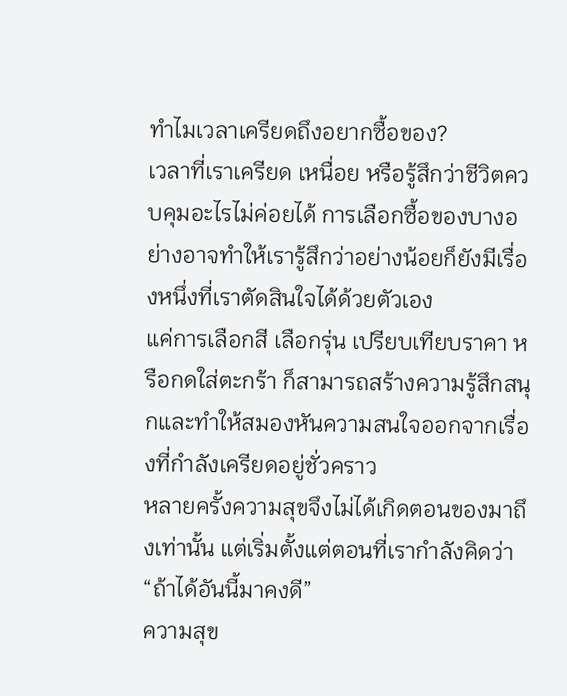ทำไมเวลาเครียดถึงอยากซื้อของ?
เวลาที่เราเครียด เหนื่อย หรือรู้สึกว่าชีวิตควบคุมอะไรไม่ค่อยได้ การเลือกซื้อของบางอย่างอาจทำให้เรารู้สึกว่าอย่างน้อยก็ยังมีเรื่องหนึ่งที่เราตัดสินใจได้ด้วยตัวเอง
แค่การเลือกสี เลือกรุ่น เปรียบเทียบราคา หรือกดใส่ตะกร้า ก็สามารถสร้างความรู้สึกสนุกและทำให้สมองหันความสนใจออกจากเรื่องที่กำลังเครียดอยู่ชั่วคราว
หลายครั้งความสุขจึงไม่ได้เกิดตอนของมาถึงเท่านั้น แต่เริ่มตั้งแต่ตอนที่เรากำลังคิดว่า
“ถ้าได้อันนี้มาคงดี”
ความสุข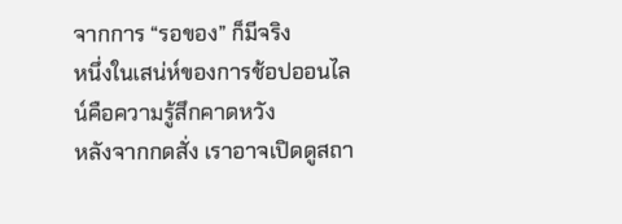จากการ “รอของ” ก็มีจริง
หนึ่งในเสน่ห์ของการช้อปออนไลน์คือความรู้สึกคาดหวัง
หลังจากกดสั่ง เราอาจเปิดดูสถา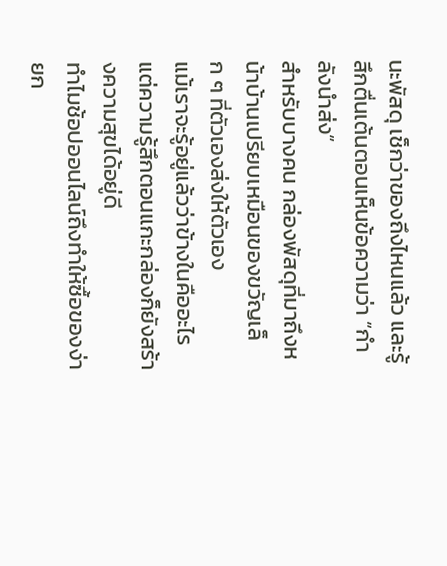นะพัสดุ เช็กว่าของถึงไหนแล้ว และรู้สึกตื่นเต้นตอนเห็นข้อความว่า “กำลังนำส่ง”
สำหรับบางคน กล่องพัสดุที่มาถึงหน้าบ้านเปรียบเหมือนของขวัญเล็ก ๆ ที่ตัวเองส่งให้ตัวเอง
แม้เราจะรู้อยู่แล้วว่าข้างในคืออะไร แต่ความรู้สึกตอนแกะกล่องก็ยังสร้างความสุขได้อยู่ดี
ทำไมช้อปออนไลน์ถึงทำให้ซื้อของง่ายก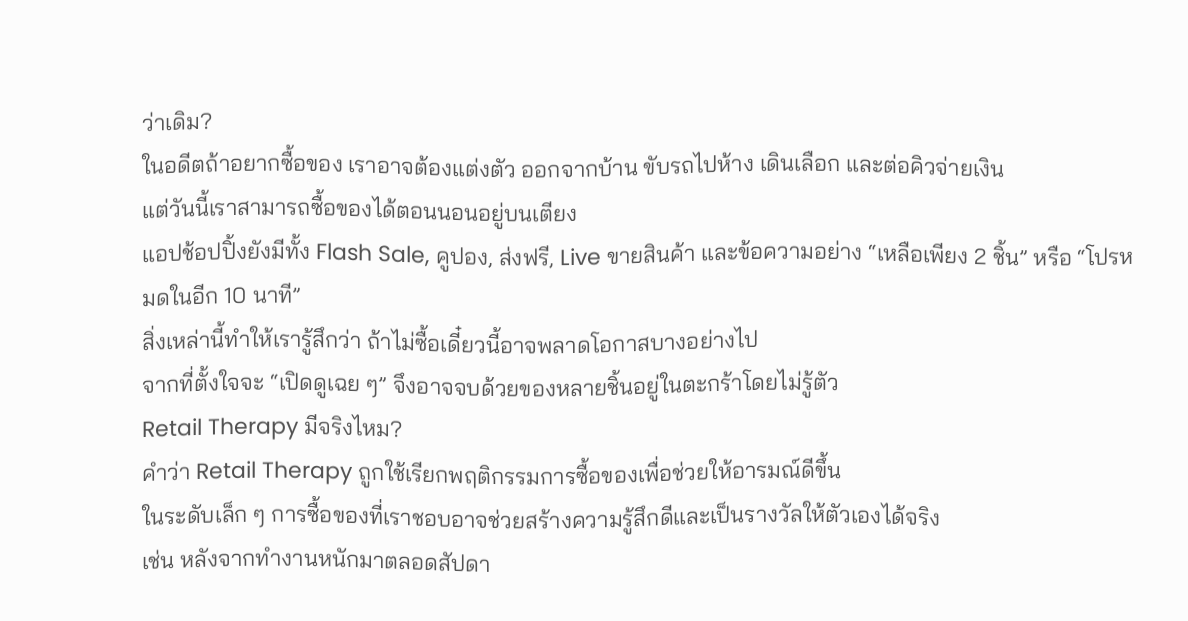ว่าเดิม?
ในอดีตถ้าอยากซื้อของ เราอาจต้องแต่งตัว ออกจากบ้าน ขับรถไปห้าง เดินเลือก และต่อคิวจ่ายเงิน
แต่วันนี้เราสามารถซื้อของได้ตอนนอนอยู่บนเตียง
แอปช้อปปิ้งยังมีทั้ง Flash Sale, คูปอง, ส่งฟรี, Live ขายสินค้า และข้อความอย่าง “เหลือเพียง 2 ชิ้น” หรือ “โปรหมดในอีก 10 นาที”
สิ่งเหล่านี้ทำให้เรารู้สึกว่า ถ้าไม่ซื้อเดี๋ยวนี้อาจพลาดโอกาสบางอย่างไป
จากที่ตั้งใจจะ “เปิดดูเฉย ๆ” จึงอาจจบด้วยของหลายชิ้นอยู่ในตะกร้าโดยไม่รู้ตัว
Retail Therapy มีจริงไหม?
คำว่า Retail Therapy ถูกใช้เรียกพฤติกรรมการซื้อของเพื่อช่วยให้อารมณ์ดีขึ้น
ในระดับเล็ก ๆ การซื้อของที่เราชอบอาจช่วยสร้างความรู้สึกดีและเป็นรางวัลให้ตัวเองได้จริง
เช่น หลังจากทำงานหนักมาตลอดสัปดา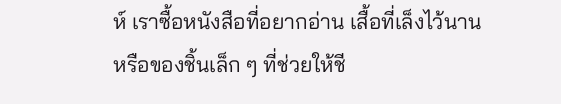ห์ เราซื้อหนังสือที่อยากอ่าน เสื้อที่เล็งไว้นาน หรือของชิ้นเล็ก ๆ ที่ช่วยให้ชี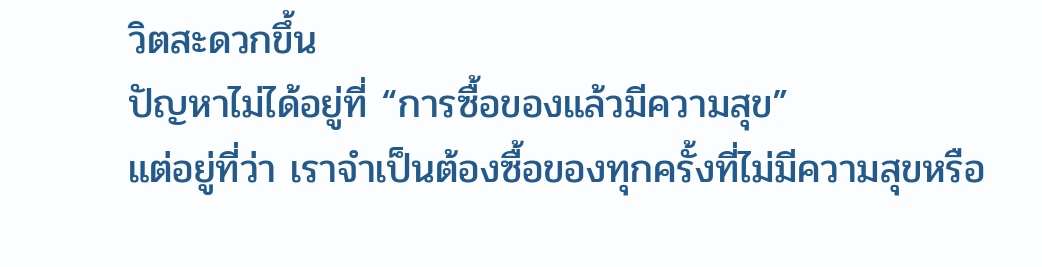วิตสะดวกขึ้น
ปัญหาไม่ได้อยู่ที่ “การซื้อของแล้วมีความสุข”
แต่อยู่ที่ว่า เราจำเป็นต้องซื้อของทุกครั้งที่ไม่มีความสุขหรือ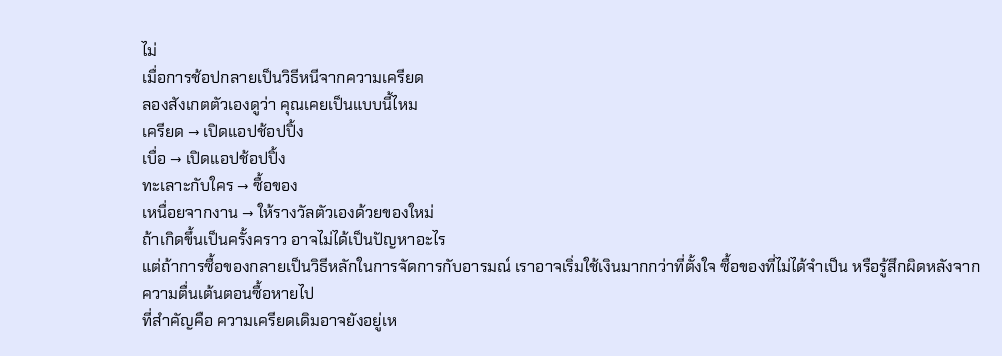ไม่
เมื่อการช้อปกลายเป็นวิธีหนีจากความเครียด
ลองสังเกตตัวเองดูว่า คุณเคยเป็นแบบนี้ไหม
เครียด → เปิดแอปช้อปปิ้ง
เบื่อ → เปิดแอปช้อปปิ้ง
ทะเลาะกับใคร → ซื้อของ
เหนื่อยจากงาน → ให้รางวัลตัวเองด้วยของใหม่
ถ้าเกิดขึ้นเป็นครั้งคราว อาจไม่ได้เป็นปัญหาอะไร
แต่ถ้าการซื้อของกลายเป็นวิธีหลักในการจัดการกับอารมณ์ เราอาจเริ่มใช้เงินมากกว่าที่ตั้งใจ ซื้อของที่ไม่ได้จำเป็น หรือรู้สึกผิดหลังจากความตื่นเต้นตอนซื้อหายไป
ที่สำคัญคือ ความเครียดเดิมอาจยังอยู่เห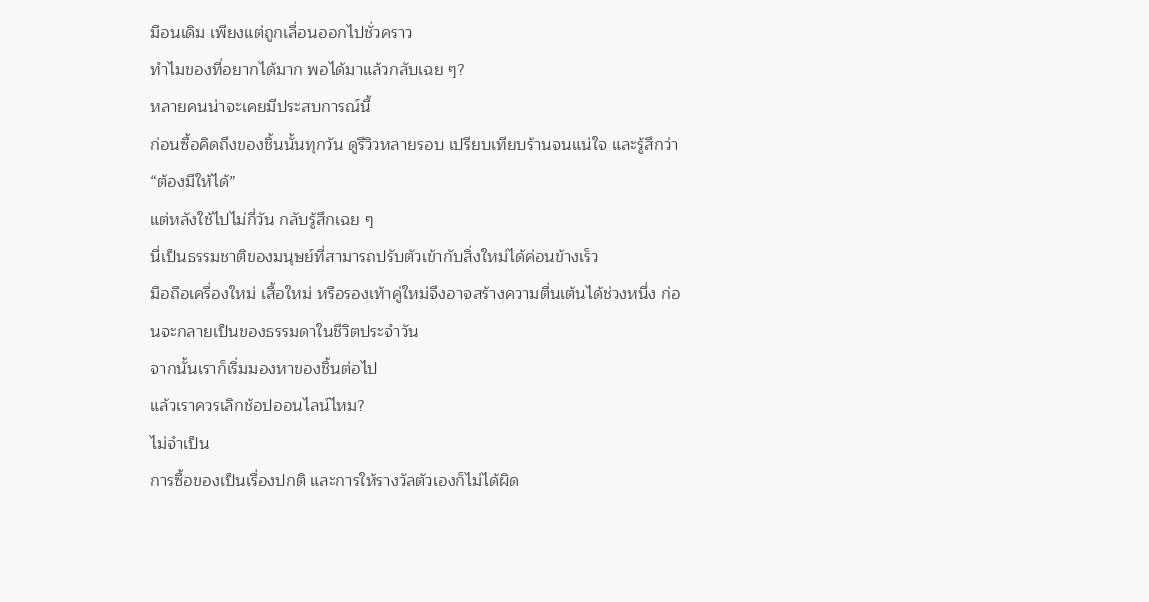มือนเดิม เพียงแต่ถูกเลื่อนออกไปชั่วคราว
ทำไมของที่อยากได้มาก พอได้มาแล้วกลับเฉย ๆ?
หลายคนน่าจะเคยมีประสบการณ์นี้
ก่อนซื้อคิดถึงของชิ้นนั้นทุกวัน ดูรีวิวหลายรอบ เปรียบเทียบร้านจนแน่ใจ และรู้สึกว่า “ต้องมีให้ได้”
แต่หลังใช้ไปไม่กี่วัน กลับรู้สึกเฉย ๆ
นี่เป็นธรรมชาติของมนุษย์ที่สามารถปรับตัวเข้ากับสิ่งใหม่ได้ค่อนข้างเร็ว
มือถือเครื่องใหม่ เสื้อใหม่ หรือรองเท้าคู่ใหม่จึงอาจสร้างความตื่นเต้นได้ช่วงหนึ่ง ก่อนจะกลายเป็นของธรรมดาในชีวิตประจำวัน
จากนั้นเราก็เริ่มมองหาของชิ้นต่อไป
แล้วเราควรเลิกช้อปออนไลน์ไหม?
ไม่จำเป็น
การซื้อของเป็นเรื่องปกติ และการให้รางวัลตัวเองก็ไม่ได้ผิด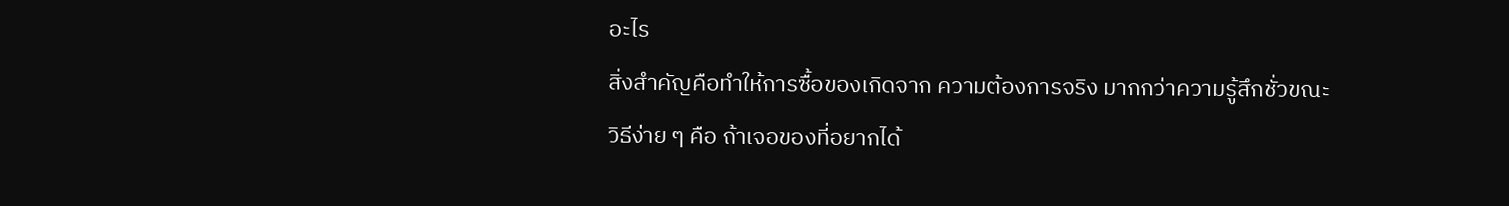อะไร
สิ่งสำคัญคือทำให้การซื้อของเกิดจาก ความต้องการจริง มากกว่าความรู้สึกชั่วขณะ
วิธีง่าย ๆ คือ ถ้าเจอของที่อยากได้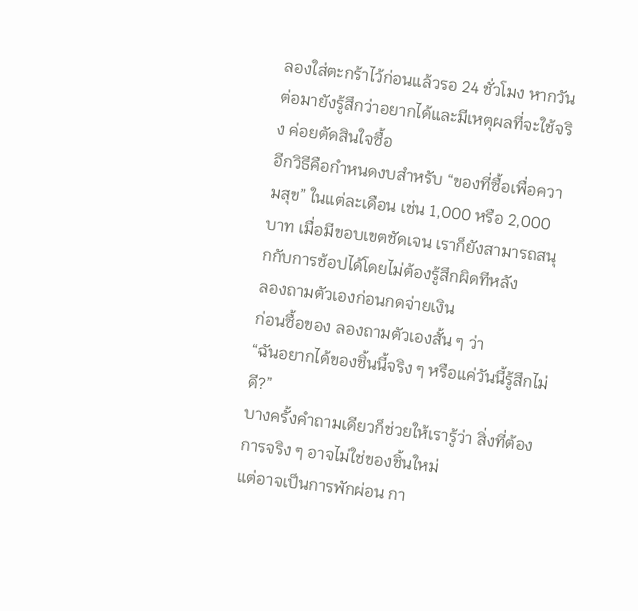ลองใส่ตะกร้าไว้ก่อนแล้วรอ 24 ชั่วโมง หากวันต่อมายังรู้สึกว่าอยากได้และมีเหตุผลที่จะใช้จริง ค่อยตัดสินใจซื้อ
อีกวิธีคือกำหนดงบสำหรับ “ของที่ซื้อเพื่อความสุข” ในแต่ละเดือน เช่น 1,000 หรือ 2,000 บาท เมื่อมีขอบเขตชัดเจน เราก็ยังสามารถสนุกกับการช้อปได้โดยไม่ต้องรู้สึกผิดทีหลัง
ลองถามตัวเองก่อนกดจ่ายเงิน
ก่อนซื้อของ ลองถามตัวเองสั้น ๆ ว่า
“ฉันอยากได้ของชิ้นนี้จริง ๆ หรือแค่วันนี้รู้สึกไม่ดี?”
บางครั้งคำถามเดียวก็ช่วยให้เรารู้ว่า สิ่งที่ต้องการจริง ๆ อาจไม่ใช่ของชิ้นใหม่
แต่อาจเป็นการพักผ่อน กา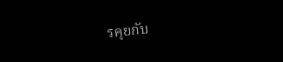รคุยกับ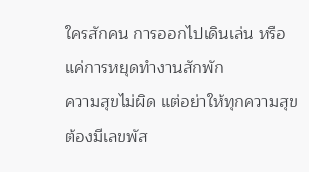ใครสักคน การออกไปเดินเล่น หรือแค่การหยุดทำงานสักพัก
ความสุขไม่ผิด แต่อย่าให้ทุกความสุขต้องมีเลขพัส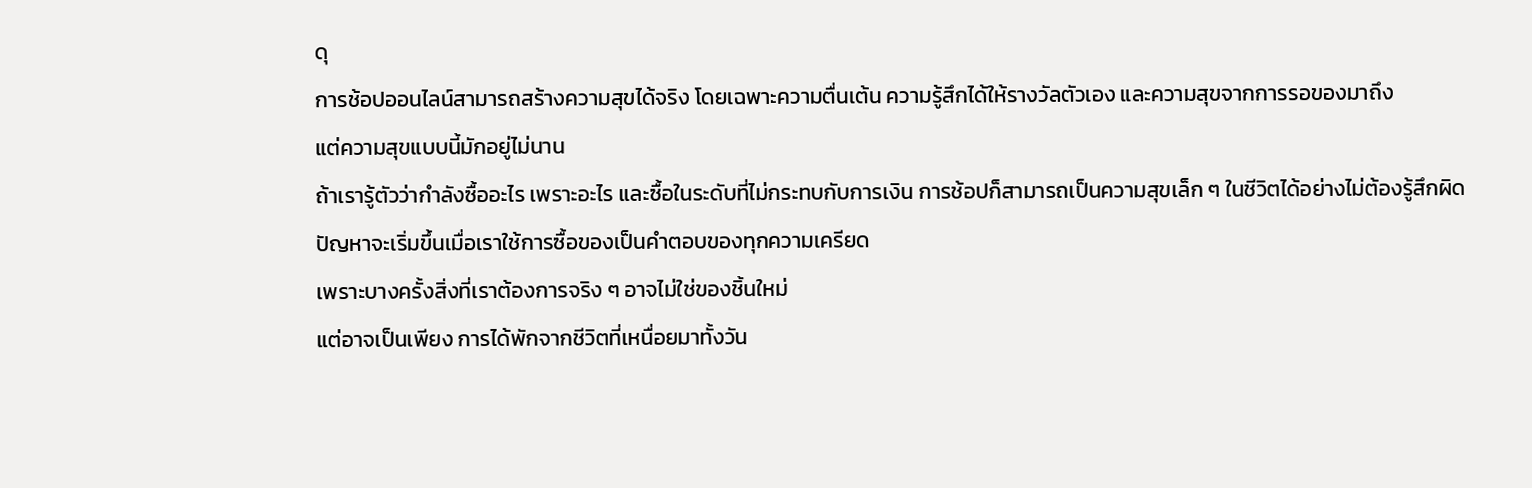ดุ
การช้อปออนไลน์สามารถสร้างความสุขได้จริง โดยเฉพาะความตื่นเต้น ความรู้สึกได้ให้รางวัลตัวเอง และความสุขจากการรอของมาถึง
แต่ความสุขแบบนี้มักอยู่ไม่นาน
ถ้าเรารู้ตัวว่ากำลังซื้ออะไร เพราะอะไร และซื้อในระดับที่ไม่กระทบกับการเงิน การช้อปก็สามารถเป็นความสุขเล็ก ๆ ในชีวิตได้อย่างไม่ต้องรู้สึกผิด
ปัญหาจะเริ่มขึ้นเมื่อเราใช้การซื้อของเป็นคำตอบของทุกความเครียด
เพราะบางครั้งสิ่งที่เราต้องการจริง ๆ อาจไม่ใช่ของชิ้นใหม่
แต่อาจเป็นเพียง การได้พักจากชีวิตที่เหนื่อยมาทั้งวัน